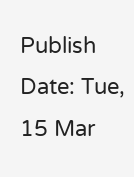Publish Date: Tue, 15 Mar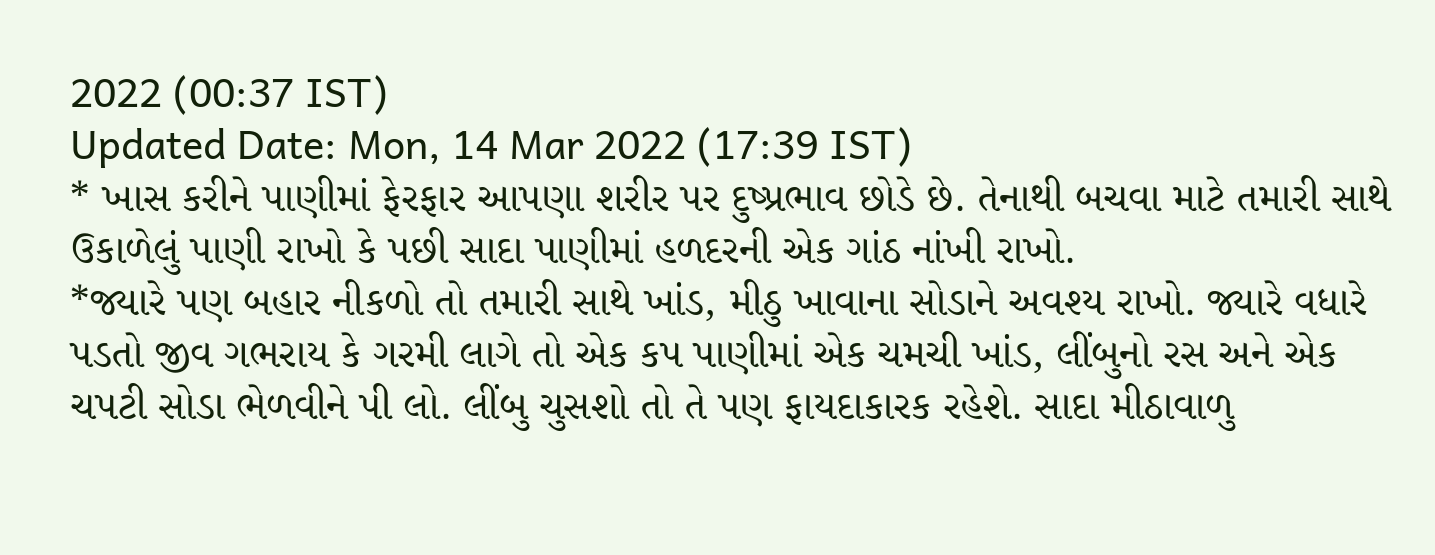2022 (00:37 IST)
Updated Date: Mon, 14 Mar 2022 (17:39 IST)
* ખાસ કરીને પાણીમાં ફેરફાર આપણા શરીર પર દુષ્પ્રભાવ છોડે છે. તેનાથી બચવા માટે તમારી સાથે ઉકાળેલું પાણી રાખો કે પછી સાદા પાણીમાં હળદરની એક ગાંઠ નાંખી રાખો.
*જ્યારે પણ બહાર નીકળો તો તમારી સાથે ખાંડ, મીઠુ ખાવાના સોડાને અવશ્ય રાખો. જ્યારે વધારે પડતો જીવ ગભરાય કે ગરમી લાગે તો એક કપ પાણીમાં એક ચમચી ખાંડ, લીંબુનો રસ અને એક ચપટી સોડા ભેળવીને પી લો. લીંબુ ચુસશો તો તે પણ ફાયદાકારક રહેશે. સાદા મીઠાવાળુ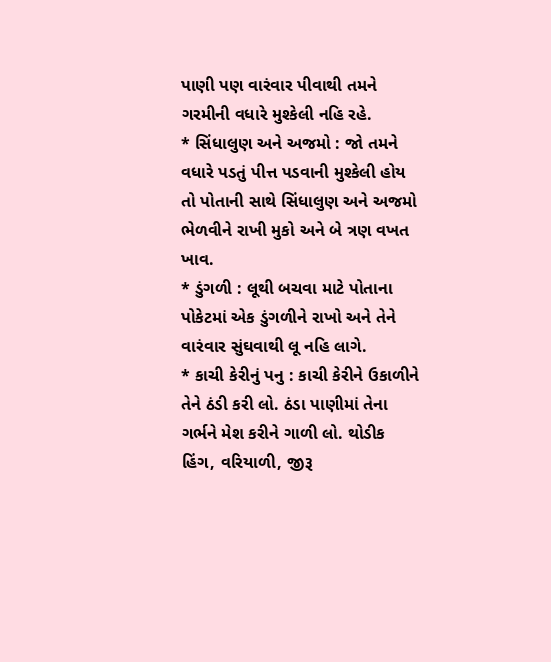પાણી પણ વારંવાર પીવાથી તમને ગરમીની વધારે મુશ્કેલી નહિ રહે.
* સિંધાલુણ અને અજમો : જો તમને વધારે પડતું પીત્ત પડવાની મુશ્કેલી હોય તો પોતાની સાથે સિંધાલુણ અને અજમો ભેળવીને રાખી મુકો અને બે ત્રણ વખત ખાવ.
* ડુંગળી : લૂથી બચવા માટે પોતાના પોકેટમાં એક ડુંગળીને રાખો અને તેને વારંવાર સુંઘવાથી લૂ નહિ લાગે.
* કાચી કેરીનું પનુ : કાચી કેરીને ઉકાળીને તેને ઠંડી કરી લો. ઠંડા પાણીમાં તેના ગર્ભને મેશ કરીને ગાળી લો. થોડીક હિંગ, વરિયાળી, જીરૂ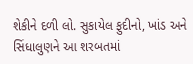શેકીને દળી લો. સુકાયેલ ફુદીનો, ખાંડ અને સિંધાલુણને આ શરબતમાં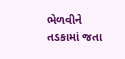ભેળવીને તડકામાં જતા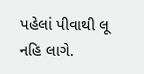પહેલાં પીવાથી લૂ નહિ લાગે.